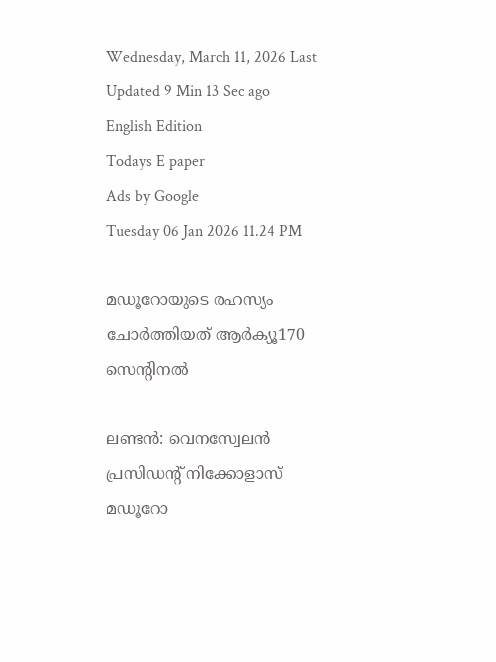Wednesday, March 11, 2026 Last Updated 9 Min 13 Sec ago English Edition
Todays E paper
Ads by Google
Tuesday 06 Jan 2026 11.24 PM

മഡൂറോയുടെ രഹസ്യം ചോര്‍ത്തിയത്‌ ആര്‍ക്യൂ170 സെന്റിനല്‍

ലണ്ടന്‍: വെനസ്വേലന്‍ പ്രസിഡന്റ്‌ നിക്കോളാസ്‌ മഡൂറോ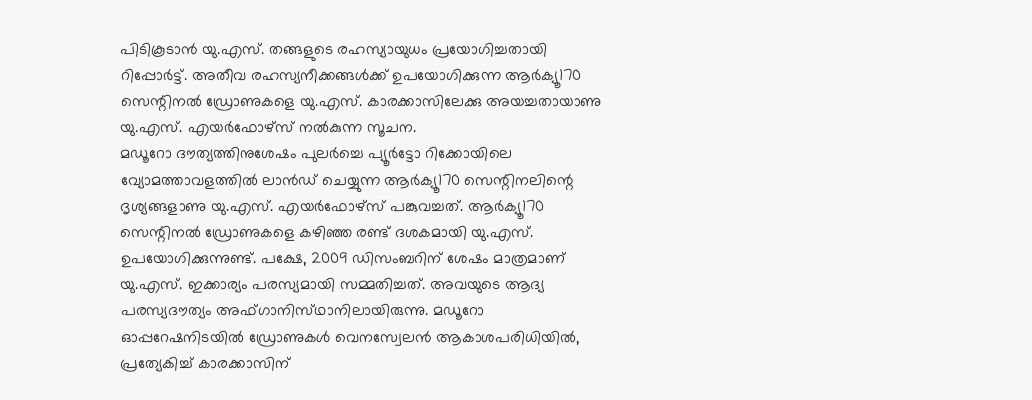പിടികൂടാന്‍ യു.എസ്‌. തങ്ങളുടെ രഹസ്യായുധം പ്രയോഗിച്ചതായി റിപ്പോര്‍ട്ട്‌. അതീവ രഹസ്യനീക്കങ്ങള്‍ക്ക്‌ ഉപയോഗിക്കുന്ന ആര്‍ക്യൂ170 സെന്റിനല്‍ ഡ്രോണുകളെ യു.എസ്‌. കാരക്കാസിലേക്കു അയച്ചതായാണു യു.എസ്‌. എയര്‍ഫോഴ്‌സ് നല്‍കുന്ന സൂചന.
മഡൂറോ ദൗത്യത്തിനുശേഷം പുലര്‍ച്ചെ പ്യൂര്‍ട്ടോ റിക്കോയിലെ വ്യോമത്താവളത്തില്‍ ലാന്‍ഡ്‌ ചെയ്യുന്ന ആര്‍ക്യൂ170 സെന്റിനലിന്റെ ദൃശ്യങ്ങളാണു യു.എസ്‌. എയര്‍ഫോഴ്‌സ് പങ്കുവച്ചത്‌. ആര്‍ക്യൂ170 സെന്റിനല്‍ ഡ്രോണുകളെ കഴിഞ്ഞ രണ്ട്‌ ദശകമായി യു.എസ്‌. ഉപയോഗിക്കുന്നുണ്ട്‌. പക്ഷേ, 2009 ഡിസംബറിന്‌ ശേഷം മാത്രമാണ്‌ യു.എസ്‌. ഇക്കാര്യം പരസ്യമായി സമ്മതിച്ചത്‌. അവയുടെ ആദ്യ പരസ്യദൗത്യം അഫ്‌ഗാനിസ്‌ഥാനിലായിരുന്നു. മഡൂറോ ഓപ്പറേഷനിടയില്‍ ഡ്രോണുകള്‍ വെനസ്വേലന്‍ ആകാശപരിധിയില്‍, പ്രത്യേകിച്ച്‌ കാരക്കാസിന്‌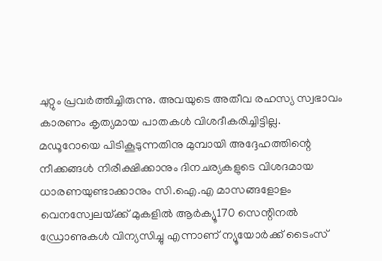ചുറ്റും പ്രവര്‍ത്തിച്ചിരുന്നു. അവയുടെ അതീവ രഹസ്യ സ്വഭാവം കാരണം കൃത്യമായ പാതകള്‍ വിശദീകരിച്ചിട്ടില്ല.
മഡൂറോയെ പിടികൂടുന്നതിനു മുമ്പായി അദ്ദേഹത്തിന്റെ നീക്കങ്ങള്‍ നിരീക്ഷിക്കാനും ദിനചര്യകളുടെ വിശദമായ ധാരണയുണ്ടാക്കാനും സി.ഐ.എ മാസങ്ങളോളം വെനസ്വേലയ്‌ക്ക് മുകളില്‍ ആര്‍ക്യൂ170 സെന്റിനല്‍ ഡ്രോണുകള്‍ വിന്യസിച്ചു എന്നാണ്‌ ന്യൂയോര്‍ക്ക്‌ ടൈംസ്‌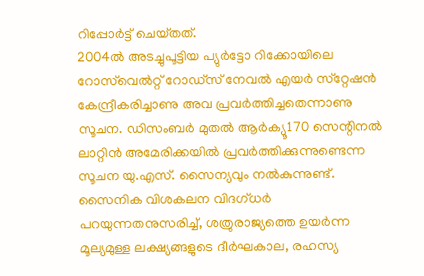റിപ്പോര്‍ട്ട്‌ ചെയ്‌തത്‌.
2004ല്‍ അടച്ചുപൂട്ടിയ പ്യുര്‍ട്ടോ റിക്കോയിലെ റോസ്‌വെല്‍റ്റ്‌ റോഡ്‌സ് നേവല്‍ എയര്‍ സ്‌റ്റേഷന്‍ കേന്ദ്രീകരിച്ചാണു അവ പ്രവര്‍ത്തിച്ചതെന്നാണു സൂചന. ഡിസംബര്‍ മുതല്‍ ആര്‍ക്യൂ170 സെന്റിനല്‍ ലാറ്റിന്‍ അമേരിക്കയില്‍ പ്രവര്‍ത്തിക്കുന്നുണ്ടെന്ന സൂചന യു.എസ്‌. സൈന്യവും നല്‍കുന്നുണ്ട്‌. സൈനിക വിശകലന വിദഗ്‌ധര്‍ പറയുന്നതനുസരിച്ച്‌, ശത്രുരാജ്യത്തെ ഉയര്‍ന്ന മൂല്യമുള്ള ലക്ഷ്യങ്ങളുടെ ദീര്‍ഘകാല, രഹസ്യ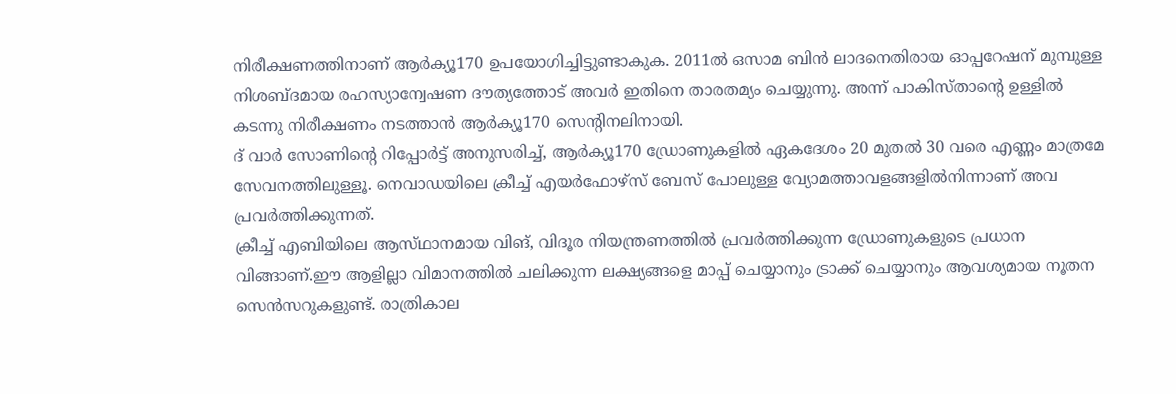നിരീക്ഷണത്തിനാണ്‌ ആര്‍ക്യൂ170 ഉപയോഗിച്ചിട്ടുണ്ടാകുക. 2011ല്‍ ഒസാമ ബിന്‍ ലാദനെതിരായ ഓപ്പറേഷന്‌ മുമ്പുള്ള നിശബ്‌ദമായ രഹസ്യാന്വേഷണ ദൗത്യത്തോട്‌ അവര്‍ ഇതിനെ താരതമ്യം ചെയ്യുന്നു. അന്ന്‌ പാകിസ്‌താന്റെ ഉള്ളില്‍ കടന്നു നിരീക്ഷണം നടത്താന്‍ ആര്‍ക്യൂ170 സെന്റിനലിനായി.
ദ്‌ വാര്‍ സോണിന്റെ റിപ്പോര്‍ട്ട്‌ അനുസരിച്ച്‌, ആര്‍ക്യൂ170 ഡ്രോണുകളില്‍ ഏകദേശം 20 മുതല്‍ 30 വരെ എണ്ണം മാത്രമേ സേവനത്തിലുള്ളൂ. നെവാഡയിലെ ക്രീച്ച്‌ എയര്‍ഫോഴ്‌സ് ബേസ്‌ പോലുള്ള വ്യോമത്താവളങ്ങളില്‍നിന്നാണ്‌ അവ പ്രവര്‍ത്തിക്കുന്നത്‌.
ക്രീച്ച്‌ എബിയിലെ ആസ്‌ഥാനമായ വിങ്‌, വിദൂര നിയന്ത്രണത്തില്‍ പ്രവര്‍ത്തിക്കുന്ന ഡ്രോണുകളുടെ പ്രധാന വിങ്ങാണ്‌.ഈ ആളില്ലാ വിമാനത്തില്‍ ചലിക്കുന്ന ലക്ഷ്യങ്ങളെ മാപ്പ്‌ ചെയ്യാനും ട്രാക്ക്‌ ചെയ്യാനും ആവശ്യമായ നൂതന സെന്‍സറുകളുണ്ട്‌. രാത്രികാല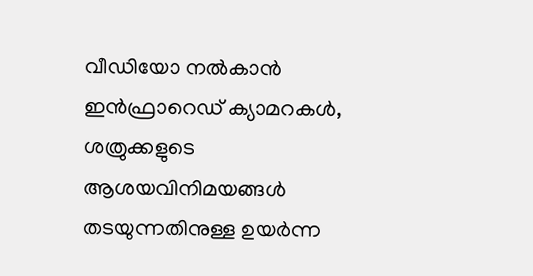വീഡിയോ നല്‍കാന്‍ ഇന്‍ഫ്രാറെഡ്‌ ക്യാമറകള്‍, ശത്രുക്കളുടെ ആശയവിനിമയങ്ങള്‍ തടയുന്നതിനുള്ള ഉയര്‍ന്ന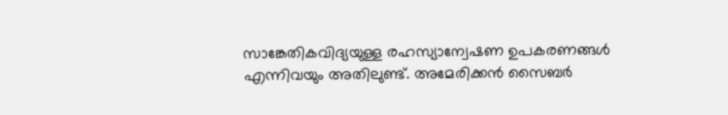സാങ്കേതികവിദ്യയുള്ള രഹസ്യാന്വേഷണ ഉപകരണങ്ങള്‍ എന്നിവയും അതിലുണ്ട്‌. അമേരിക്കന്‍ സൈബര്‍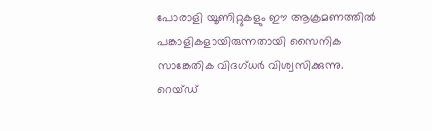പോരാളി യൂണിറ്റുകളും ഈ ആക്രമണത്തില്‍ പങ്കാളികളായിരുന്നതായി സൈനിക സാങ്കേതിക വിദഗ്‌ധര്‍ വിശ്വസിക്കുന്നു. റെയ്‌ഡ്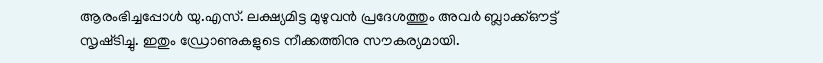ആരംഭിച്ചപ്പോള്‍ യു.എസ്‌. ലക്ഷ്യമിട്ട മുഴുവന്‍ പ്രദേശത്തും അവര്‍ ബ്ലാക്ക്‌ഔട്ട്‌ സൃഷ്‌ടിച്ചു. ഇതും ഡ്രോണുകളുടെ നീക്കത്തിനു സൗകര്യമായി.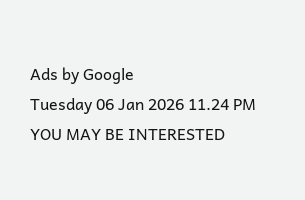Ads by Google
Tuesday 06 Jan 2026 11.24 PM
YOU MAY BE INTERESTED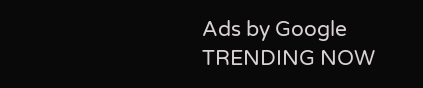Ads by Google
TRENDING NOW